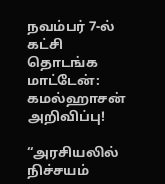நவம்பர் 7-ல் கட்சி தொடங்க மாட்டேன்: கமல்ஹாசன் அறிவிப்பு!

“அரசியலில் நிச்சயம்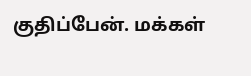குதிப்பேன். மக்கள்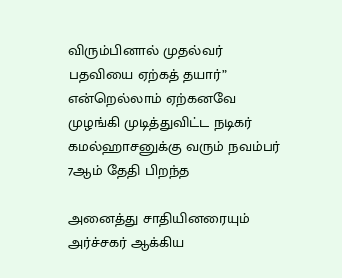விரும்பினால் முதல்வர் பதவியை ஏற்கத் தயார்” என்றெல்லாம் ஏற்கனவே முழங்கி முடித்துவிட்ட நடிகர் கமல்ஹாசனுக்கு வரும் நவம்பர் 7ஆம் தேதி பிறந்த

அனைத்து சாதியினரையும் அர்ச்சகர் ஆக்கிய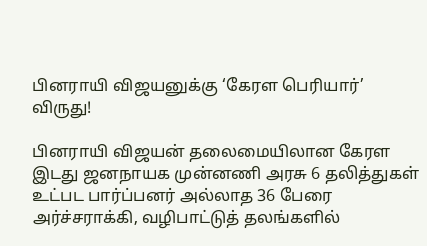பினராயி விஜயனுக்கு ‘கேரள பெரியார்’ விருது!

பினராயி விஜயன் தலைமையிலான கேரள இடது ஜனநாயக முன்னணி அரசு 6 தலித்துகள் உட்பட பார்ப்பனர் அல்லாத 36 பேரை அர்ச்சராக்கி, வழிபாட்டுத் தலங்களில்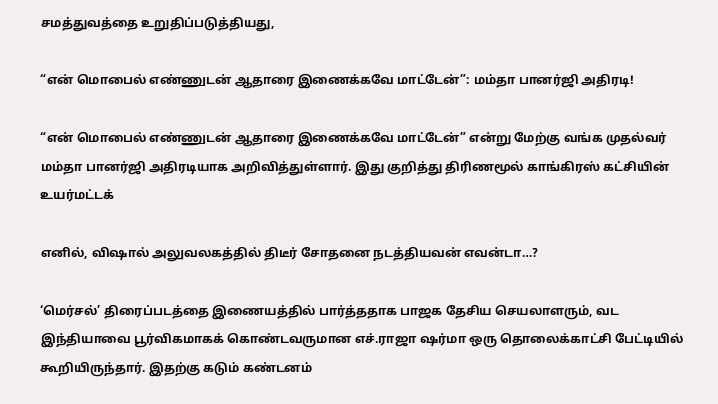சமத்துவத்தை உறுதிப்படுத்தியது,

“என் மொபைல் எண்ணுடன் ஆதாரை இணைக்கவே மாட்டேன்”: மம்தா பானர்ஜி அதிரடி!

“என் மொபைல் எண்ணுடன் ஆதாரை இணைக்கவே மாட்டேன்” என்று மேற்கு வங்க முதல்வர் மம்தா பானர்ஜி அதிரடியாக அறிவித்துள்ளார். இது குறித்து திரிணமூல் காங்கிரஸ் கட்சியின் உயர்மட்டக்

எனில், விஷால் அலுவலகத்தில் திடீர் சோதனை நடத்தியவன் எவன்டா…?

‘மெர்சல்’ திரைப்படத்தை இணையத்தில் பார்த்ததாக பாஜக தேசிய செயலாளரும், வட இந்தியாவை பூர்விகமாகக் கொண்டவருமான எச்.ராஜா ஷர்மா ஒரு தொலைக்காட்சி பேட்டியில் கூறியிருந்தார். இதற்கு கடும் கண்டனம்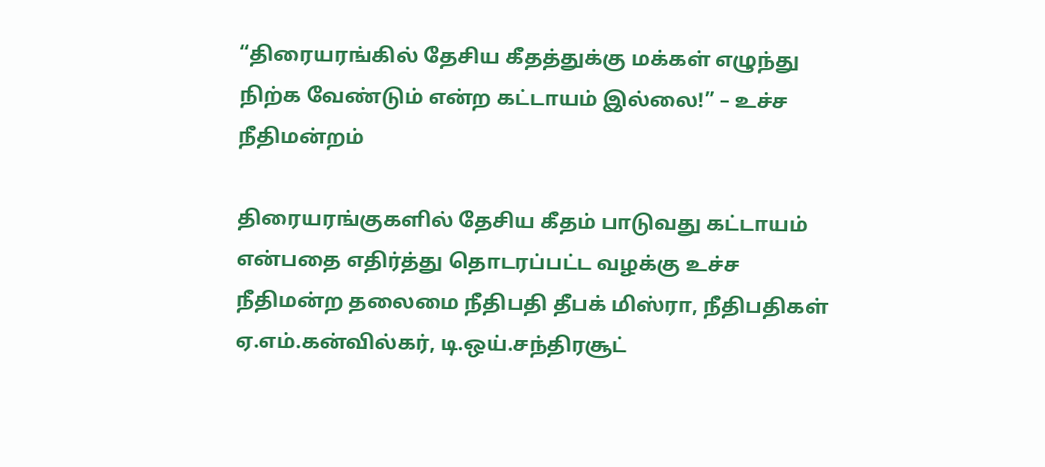“திரையரங்கில் தேசிய கீதத்துக்கு மக்கள் எழுந்து நிற்க வேண்டும் என்ற கட்டாயம் இல்லை!” – உச்ச நீதிமன்றம்

திரையரங்குகளில் தேசிய கீதம் பாடுவது கட்டாயம் என்பதை எதிர்த்து தொடரப்பட்ட வழக்கு உச்ச நீதிமன்ற தலைமை நீதிபதி தீபக் மிஸ்ரா, நீதிபதிகள் ஏ.எம்.கன்வில்கர், டி.ஒய்.சந்திரசூட்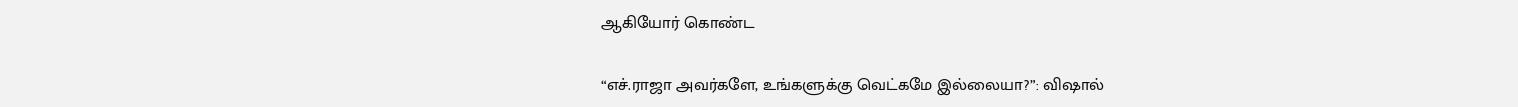ஆகியோர் கொண்ட

“எச்.ராஜா அவர்களே, உங்களுக்கு வெட்கமே இல்லையா?”: விஷால்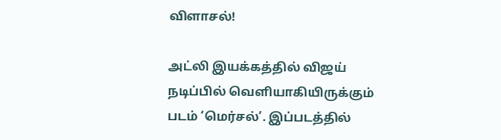விளாசல்!

அட்லி இயக்கத்தில் விஜய் நடிப்பில் வெளியாகியிருக்கும் படம் ‘மெர்சல்’. இப்படத்தில்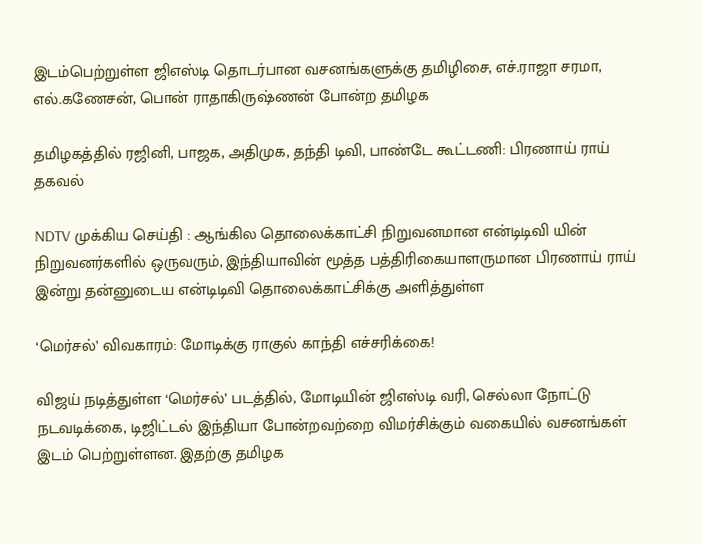இடம்பெற்றுள்ள ஜிஎஸ்டி தொடர்பான வசனங்களுக்கு தமிழிசை, எச்.ராஜா சரமா, எல்.கணேசன், பொன் ராதாகிருஷ்ணன் போன்ற தமிழக

தமிழகத்தில் ரஜினி, பாஜக, அதிமுக, தந்தி டிவி, பாண்டே கூட்டணி: பிரணாய் ராய் தகவல்

NDTV முக்கிய செய்தி : ஆங்கில தொலைக்காட்சி நிறுவனமான என்டிடிவி யின் நிறுவனர்களில் ஒருவரும், இந்தியாவின் மூத்த பத்திரிகையாளருமான பிரணாய் ராய் இன்று தன்னுடைய என்டிடிவி தொலைக்காட்சிக்கு அளித்துள்ள

‘மெர்சல்’ விவகாரம்: மோடிக்கு ராகுல் காந்தி எச்சரிக்கை!

விஜய் நடித்துள்ள ‘மெர்சல்’ படத்தில், மோடியின் ஜிஎஸ்டி வரி, செல்லா நோட்டு நடவடிக்கை, டிஜிட்டல் இந்தியா போன்றவற்றை விமர்சிக்கும் வகையில் வசனங்கள் இடம் பெற்றுள்ளன. இதற்கு தமிழக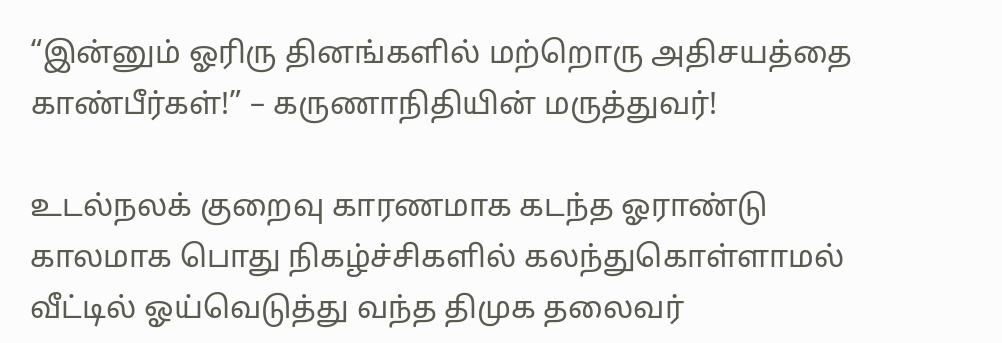“இன்னும் ஓரிரு தினங்களில் மற்றொரு அதிசயத்தை காண்பீர்கள்!” – கருணாநிதியின் மருத்துவர்!

உடல்நலக் குறைவு காரணமாக கடந்த ஓராண்டு காலமாக பொது நிகழ்ச்சிகளில் கலந்துகொள்ளாமல் வீட்டில் ஓய்வெடுத்து வந்த திமுக தலைவர்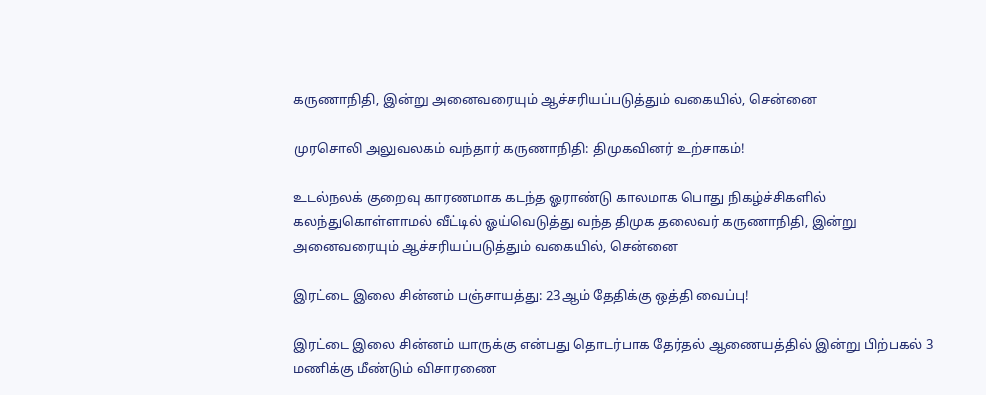கருணாநிதி, இன்று அனைவரையும் ஆச்சரியப்படுத்தும் வகையில், சென்னை

முரசொலி அலுவலகம் வந்தார் கருணாநிதி: திமுகவினர் உற்சாகம்!

உடல்நலக் குறைவு காரணமாக கடந்த ஓராண்டு காலமாக பொது நிகழ்ச்சிகளில் கலந்துகொள்ளாமல் வீட்டில் ஓய்வெடுத்து வந்த திமுக தலைவர் கருணாநிதி, இன்று அனைவரையும் ஆச்சரியப்படுத்தும் வகையில், சென்னை

இரட்டை இலை சின்னம் பஞ்சாயத்து: 23ஆம் தேதிக்கு ஒத்தி வைப்பு!

இரட்டை இலை சின்னம் யாருக்கு என்பது தொடர்பாக தேர்தல் ஆணையத்தில் இன்று பிற்பகல் 3 மணிக்கு மீண்டும் விசாரணை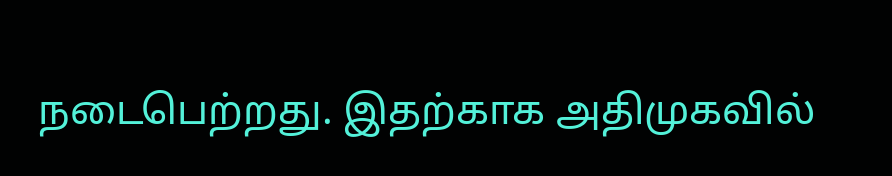நடைபெற்றது. இதற்காக அதிமுகவில்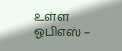உள்ள ஓபிஎஸ் –